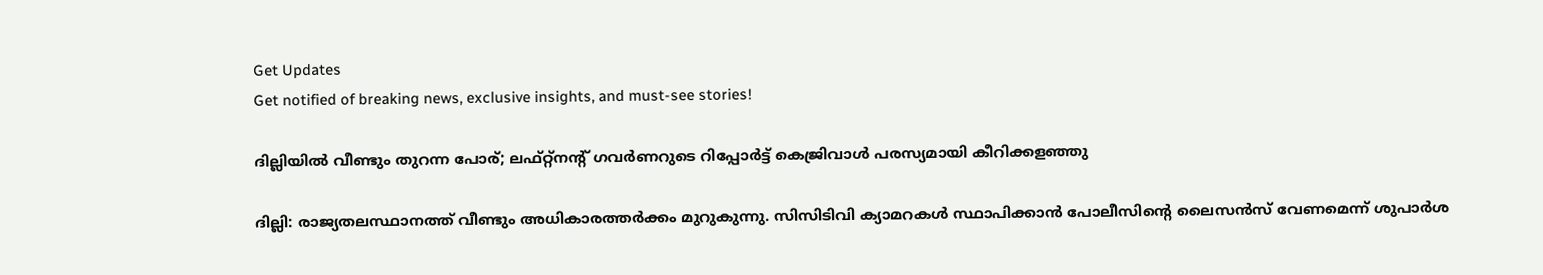Get Updates
Get notified of breaking news, exclusive insights, and must-see stories!

ദില്ലിയിൽ വീണ്ടും തുറന്ന പോര്; ലഫ്റ്റ്നന്റ് ഗവർണറുടെ റിപ്പോർട്ട് കെജ്രിവാൾ പരസ്യമായി കീറിക്കളഞ്ഞു

ദില്ലി: രാജ്യതലസ്ഥാനത്ത് വീണ്ടും അധികാരത്തർക്കം മുറുകുന്നു. സിസിടിവി ക്യാമറകൾ സ്ഥാപിക്കാൻ പോലീസിന്റെ ലൈസൻസ് വേണമെന്ന് ശുപാർശ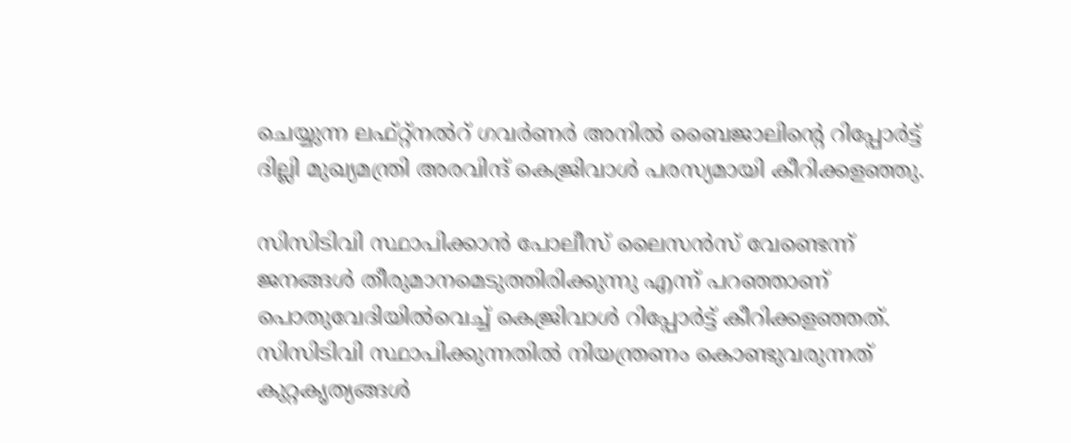ചെയ്യുന്ന ലഫ്റ്റ്നൽറ് ഗവർണർ അനിൽ ബൈജാലിന്റെ റിപ്പോർട്ട് ദില്ലി മുഖ്യമന്ത്രി അരവിന്ദ് കെജ്രിവാൾ പരസ്യമായി കീറിക്കളഞ്ഞു.

സിസിടിവി സ്ഥാപിക്കാൻ പോലീസ് ലൈസൻസ് വേണ്ടെന്ന് ജനങ്ങൾ തീരുമാനമെടുത്തിരിക്കുന്നു എന്ന് പറഞ്ഞാണ് പൊതുവേദിയിൽവെച്ച് കെജ്രിവാൾ റിപ്പോർട്ട് കീറിക്കളഞ്ഞത്. സിസിടിവി സ്ഥാപിക്കുന്നതിൽ നിയന്ത്രണം കൊണ്ടുവരുന്നത് കുറ്റകൃത്യങ്ങൾ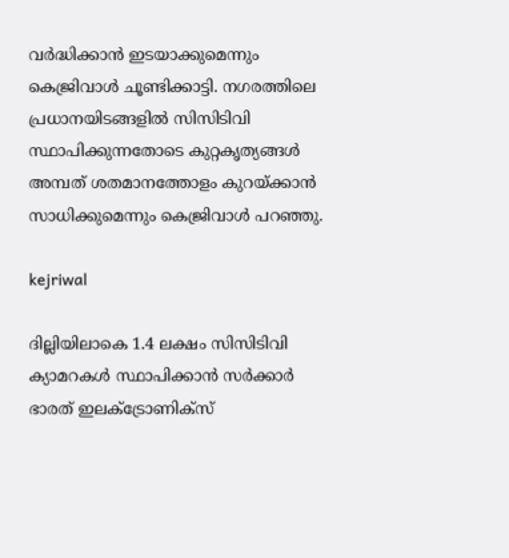വർദ്ധിക്കാൻ ഇടയാക്കുമെന്നും കെജ്രിവാൾ ചൂണ്ടിക്കാട്ടി. നഗരത്തിലെ പ്രധാനയിടങ്ങളിൽ സിസിടിവി സ്ഥാപിക്കുന്നതോടെ കുറ്റകൃത്യങ്ങൾ അമ്പത് ശതമാനത്തോളം കുറയ്ക്കാൻ സാധിക്കുമെന്നും കെജ്രിവാൾ പറഞ്ഞു.

kejriwal

ദില്ലിയിലാകെ 1.4 ലക്ഷം സിസിടിവി ക്യാമറകൾ സ്ഥാപിക്കാൻ സർക്കാർ ഭാരത് ഇലക്ട്രോണിക്സ്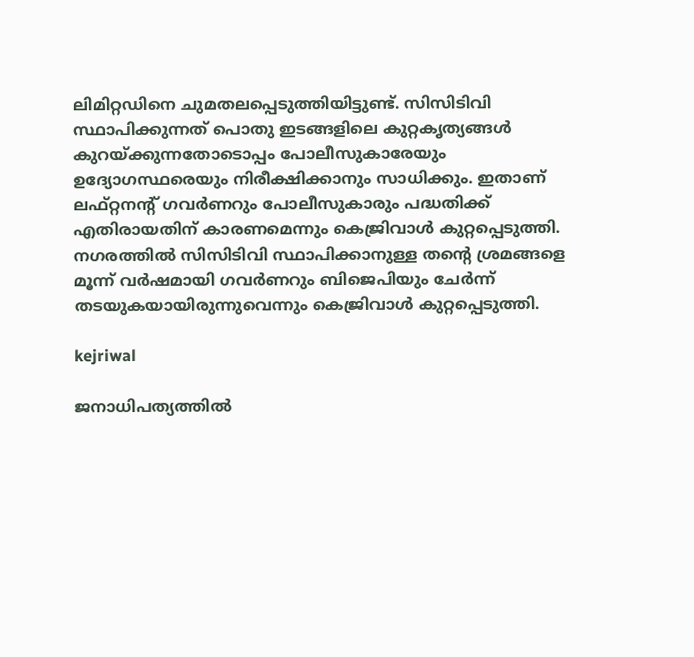ലിമിറ്റഡിനെ ചുമതലപ്പെടുത്തിയിട്ടുണ്ട്. സിസിടിവി സ്ഥാപിക്കുന്നത് പൊതു ഇടങ്ങളിലെ കുറ്റകൃത്യങ്ങൾ കുറയ്ക്കുന്നതോടൊപ്പം പോലീസുകാരേയും ഉദ്യോഗസ്ഥരെയും നിരീക്ഷിക്കാനും സാധിക്കും. ഇതാണ് ലഫ്റ്റനന്റ് ഗവർണറും പോലീസുകാരും പദ്ധതിക്ക് എതിരായതിന് കാരണമെന്നും കെജ്രിവാൾ കുറ്റപ്പെടുത്തി. നഗരത്തിൽ സിസിടിവി സ്ഥാപിക്കാനുള്ള തന്റെ ശ്രമങ്ങളെ മൂന്ന് വർഷമായി ഗവർണറും ബിജെപിയും ചേർന്ന് തടയുകയായിരുന്നുവെന്നും കെജ്രിവാൾ കുറ്റപ്പെടുത്തി.

kejriwal

ജനാധിപത്യത്തിൽ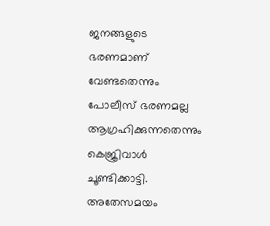ജനങ്ങളുടെ ഭരണമാണ് വേണ്ടതെന്നും പോലീസ് ഭരണമല്ല ആഗ്രഹിക്കുന്നതെന്നും കെജ്രിവാൾ ചൂണ്ടിക്കാട്ടി. അതേസമയം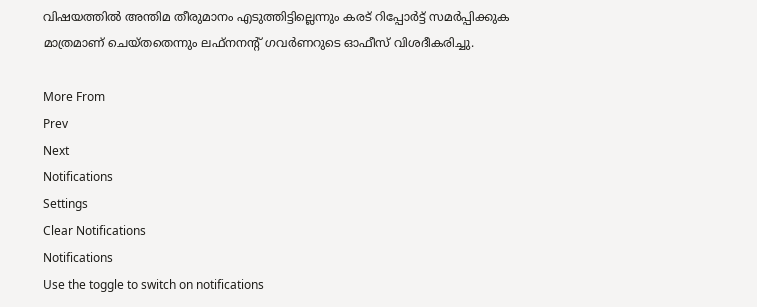വിഷയത്തിൽ അന്തിമ തീരുമാനം എടുത്തിട്ടില്ലെന്നും കരട് റിപ്പോർട്ട് സമർപ്പിക്കുക മാത്രമാണ് ചെയ്തതെന്നും ലഫ്നനന്റ് ഗവർണറുടെ ഓഫീസ് വിശദീകരിച്ചു.

More From
Prev
Next
Notifications
Settings
Clear Notifications
Notifications
Use the toggle to switch on notifications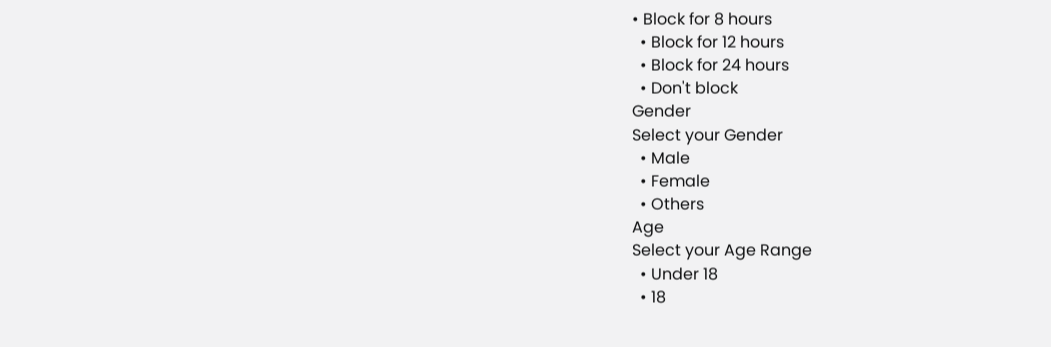• Block for 8 hours
  • Block for 12 hours
  • Block for 24 hours
  • Don't block
Gender
Select your Gender
  • Male
  • Female
  • Others
Age
Select your Age Range
  • Under 18
  • 18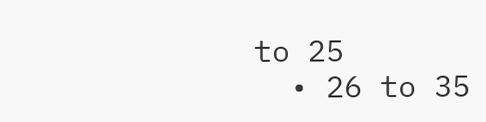to 25
  • 26 to 35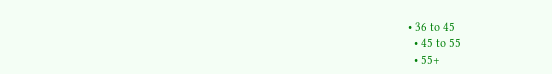• 36 to 45
  • 45 to 55
  • 55+